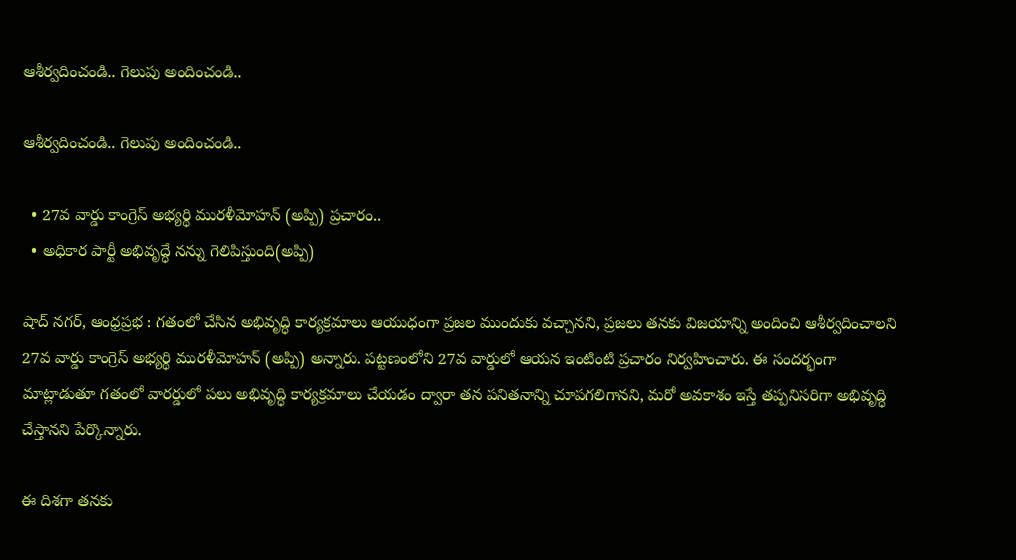ఆశీర్వదించండి.. గెలుపు అందించండి..

ఆశీర్వదించండి.. గెలుపు అందించండి..

  • 27వ వార్డు కాంగ్రెస్ అభ్యర్థి మురళీమోహన్ (అప్పి) ప్రచారం..
  • అధికార పార్టీ అభివృద్ధే నన్ను గెలిపిస్తుంది(అప్పి)

షాద్ నగర్, ఆంధ్రప్రభ : గతంలో చేసిన అభివృద్ధి కార్యక్రమాలు ఆయుధంగా ప్రజల ముందుకు వచ్చానని, ప్రజలు తనకు విజయాన్ని అందించి ఆశీర్వదించాలని 27వ వార్డు కాంగ్రెస్ అభ్యర్థి మురళీమోహన్ (అప్పి) అన్నారు. పట్టణంలోని 27వ వార్డులో ఆయన ఇంటింటి ప్రచారం నిర్వహించారు. ఈ సందర్భంగా మాట్లాడుతూ గతంలో వారర్డులో పలు అభివృద్ధి కార్యక్రమాలు చేయడం ద్వారా తన పనితనాన్ని చూపగలిగానని, మరో అవకాశం ఇస్తే తప్పనిసరిగా అభివృద్ధి చేస్తానని పేర్కొన్నారు.

ఈ దిశగా తనకు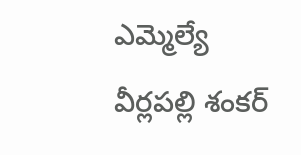ఎమ్మెల్యే వీర్లపల్లి శంకర్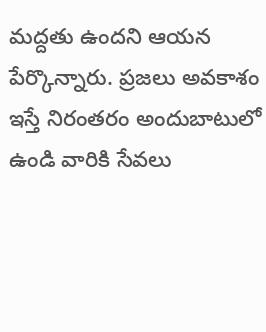మద్దతు ఉందని ఆయన పేర్కొన్నారు. ప్రజలు అవకాశం ఇస్తే నిరంతరం అందుబాటులో ఉండి వారికి సేవలు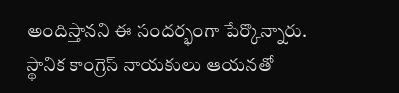అందిస్తానని ఈ సందర్భంగా పేర్కొన్నారు. స్థానిక కాంగ్రెస్ నాయకులు ఆయనతో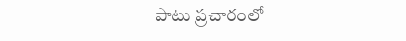పాటు ప్రచారంలో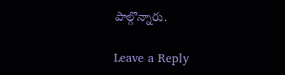పాల్గొన్నారు.

Leave a Reply